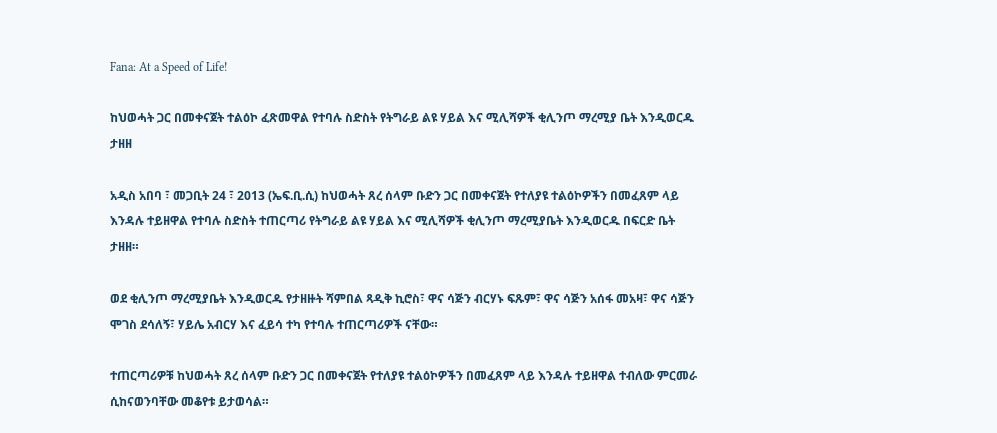Fana: At a Speed of Life!

ከህወሓት ጋር በመቀናጀት ተልዕኮ ፈጽመዋል የተባሉ ስድስት የትግራይ ልዩ ሃይል እና ሚሊሻዎች ቂሊንጦ ማረሚያ ቤት እንዲወርዱ ታዘዘ

አዲስ አበባ ፣ መጋቢት 24 ፣ 2013 (ኤፍ.ቢ.ሲ) ከህወሓት ጸረ ሰላም ቡድን ጋር በመቀናጀት የተለያዩ ተልዕኮዎችን በመፈጸም ላይ እንዳሉ ተይዘዋል የተባሉ ስድስት ተጠርጣሪ የትግራይ ልዩ ሃይል እና ሚሊሻዎች ቂሊንጦ ማረሚያቤት እንዲወርዱ በፍርድ ቤት ታዘዘ።

ወደ ቂሊንጦ ማረሚያቤት እንዲወርዱ የታዘዙት ሻምበል ጻዲቅ ኪሮስ፣ ዋና ሳጅን ብርሃኑ ፍጹም፣ ዋና ሳጅን አሰፋ መአዛ፣ ዋና ሳጅን ሞገስ ደሳለኝ፣ ሃይሌ አብርሃ እና ፈይሳ ተካ የተባሉ ተጠርጣሪዎች ናቸው።

ተጠርጣሪዎቹ ከህወሓት ጸረ ሰላም ቡድን ጋር በመቀናጀት የተለያዩ ተልዕኮዎችን በመፈጸም ላይ እንዳሉ ተይዘዋል ተብለው ምርመራ ሲከናወንባቸው መቆየቱ ይታወሳል።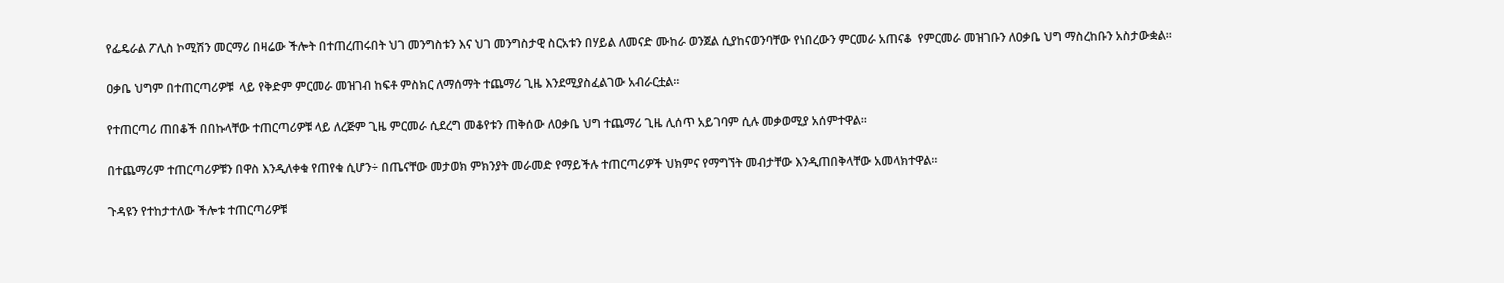የፌዴራል ፖሊስ ኮሚሽን መርማሪ በዛሬው ችሎት በተጠረጠሩበት ህገ መንግስቱን እና ህገ መንግስታዊ ስርአቱን በሃይል ለመናድ ሙከራ ወንጀል ሲያከናወንባቸው የነበረውን ምርመራ አጠናቆ  የምርመራ መዝገቡን ለዐቃቤ ህግ ማስረከቡን አስታውቋል።

ዐቃቤ ህግም በተጠርጣሪዎቹ  ላይ የቅድም ምርመራ መዝገብ ከፍቶ ምስክር ለማሰማት ተጨማሪ ጊዜ እንደሚያስፈልገው አብራርቷል።

የተጠርጣሪ ጠበቆች በበኩላቸው ተጠርጣሪዎቹ ላይ ለረጅም ጊዜ ምርመራ ሲደረግ መቆየቱን ጠቅሰው ለዐቃቤ ህግ ተጨማሪ ጊዜ ሊሰጥ አይገባም ሲሉ መቃወሚያ አሰምተዋል።

በተጨማሪም ተጠርጣሪዎቹን በዋስ እንዲለቀቁ የጠየቁ ሲሆን÷ በጤናቸው መታወክ ምክንያት መራመድ የማይችሉ ተጠርጣሪዎች ህክምና የማግኘት መብታቸው እንዲጠበቅላቸው አመላክተዋል።

ጉዳዩን የተከታተለው ችሎቱ ተጠርጣሪዎቹ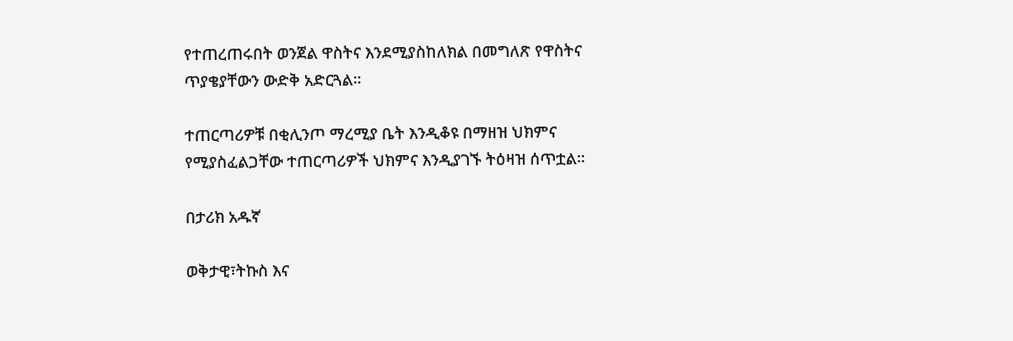የተጠረጠሩበት ወንጀል ዋስትና እንደሚያስከለክል በመግለጽ የዋስትና ጥያቄያቸውን ውድቅ አድርጓል።

ተጠርጣሪዎቹ በቂሊንጦ ማረሚያ ቤት እንዲቆዩ በማዘዝ ህክምና የሚያስፈልጋቸው ተጠርጣሪዎች ህክምና እንዲያገኙ ትዕዛዝ ሰጥቷል።

በታሪክ አዱኛ

ወቅታዊ፣ትኩስ እና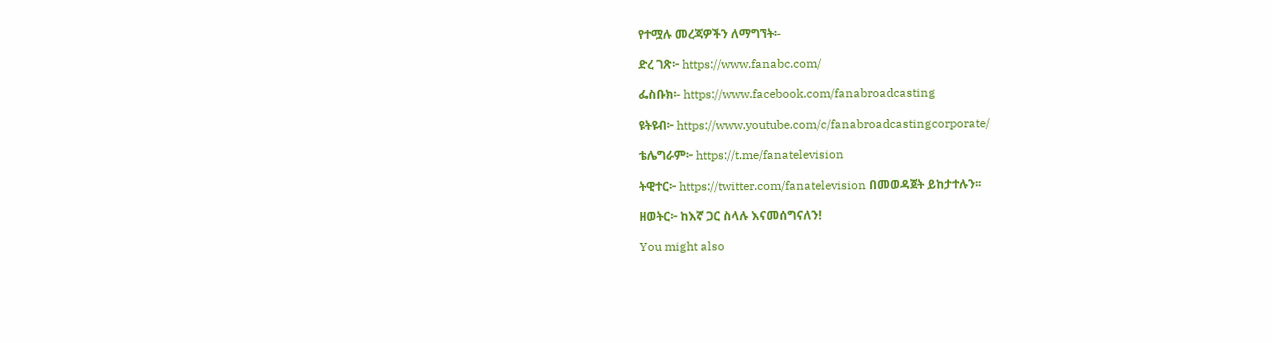የተሟሉ መረጃዎችን ለማግኘት፡-

ድረ ገጽ፦ https://www.fanabc.com/

ፌስቡክ፡- https://www.facebook.com/fanabroadcasting

ዩትዩብ፦ https://www.youtube.com/c/fanabroadcastingcorporate/

ቴሌግራም፦ https://t.me/fanatelevision

ትዊተር፦ https://twitter.com/fanatelevision በመወዳጀት ይከታተሉን፡፡

ዘወትር፦ ከእኛ ጋር ስላሉ እናመሰግናለን!

You might also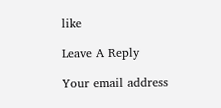like

Leave A Reply

Your email address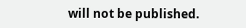will not be published.